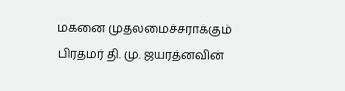மகனை முதலமைச்சராக்கும் பிரதமர் தி. மு. ஜயரத்னவின்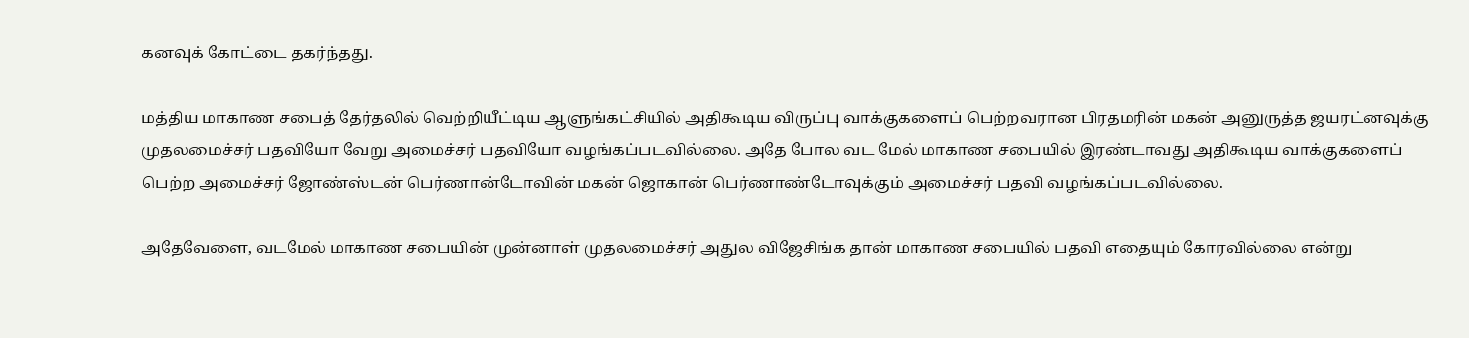கனவுக் கோட்டை தகர்ந்தது.

மத்திய மாகாண சபைத் தேர்தலில் வெற்றியீட்டிய ஆளுங்கட்சியில் அதிகூடிய விருப்பு வாக்குகளைப் பெற்றவரான பிரதமரின் மகன் அனுருத்த ஜயரட்னவுக்கு முதலமைச்சர் பதவியோ வேறு அமைச்சர் பதவியோ வழங்கப்படவில்லை. அதே போல வட மேல் மாகாண சபையில் இரண்டாவது அதிகூடிய வாக்குகளைப் பெற்ற அமைச்சர் ஜோண்ஸ்டன் பெர்ணான்டோவின் மகன் ஜொகான் பெர்ணாண்டோவுக்கும் அமைச்சர் பதவி வழங்கப்படவில்லை.

அதேவேளை, வடமேல் மாகாண சபையின் முன்னாள் முதலமைச்சர் அதுல விஜேசிங்க தான் மாகாண சபையில் பதவி எதையும் கோரவில்லை என்று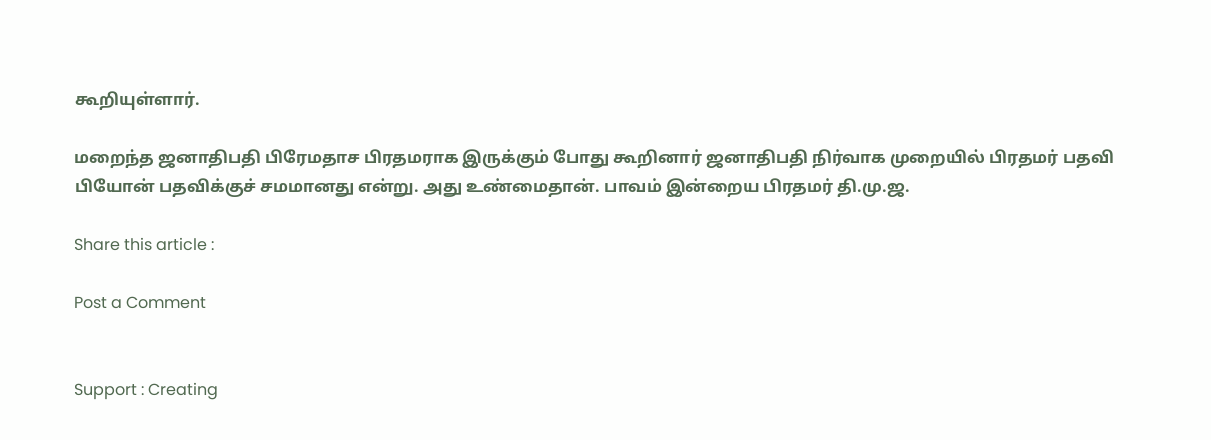கூறியுள்ளார்.

மறைந்த ஜனாதிபதி பிரேமதாச பிரதமராக இருக்கும் போது கூறினார் ஜனாதிபதி நிர்வாக முறையில் பிரதமர் பதவி பியோன் பதவிக்குச் சமமானது என்று. அது உண்மைதான். பாவம் இன்றைய பிரதமர் தி.மு.ஜ.

Share this article :

Post a Comment


Support : Creating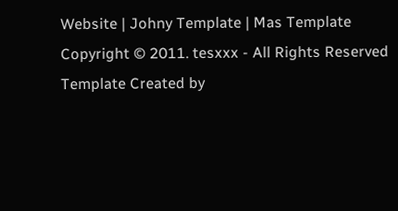Website | Johny Template | Mas Template
Copyright © 2011. tesxxx - All Rights Reserved
Template Created by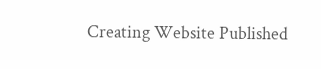Creating Website Published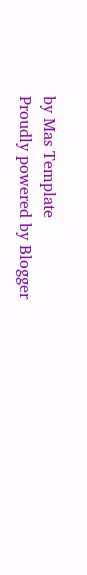by Mas Template
Proudly powered by Blogger